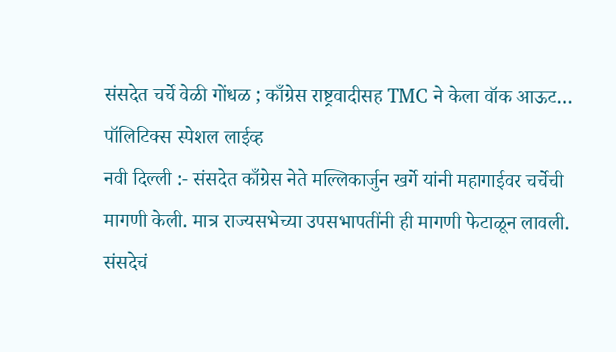संसदेत चर्चे वेळी गोंधळ ; काँग्रेस राष्ट्रवादीसह TMC ने केला वॉक आऊट…
पॉलिटिक्स स्पेशल लाईव्ह
नवी दिल्ली :- संसदेत काँग्रेस नेते मल्लिकार्जुन खर्गे यांनी महागाईवर चर्चेची मागणी केली. मात्र राज्यसभेच्या उपसभापतींनी ही मागणी फेटाळून लावली.
संसदेचं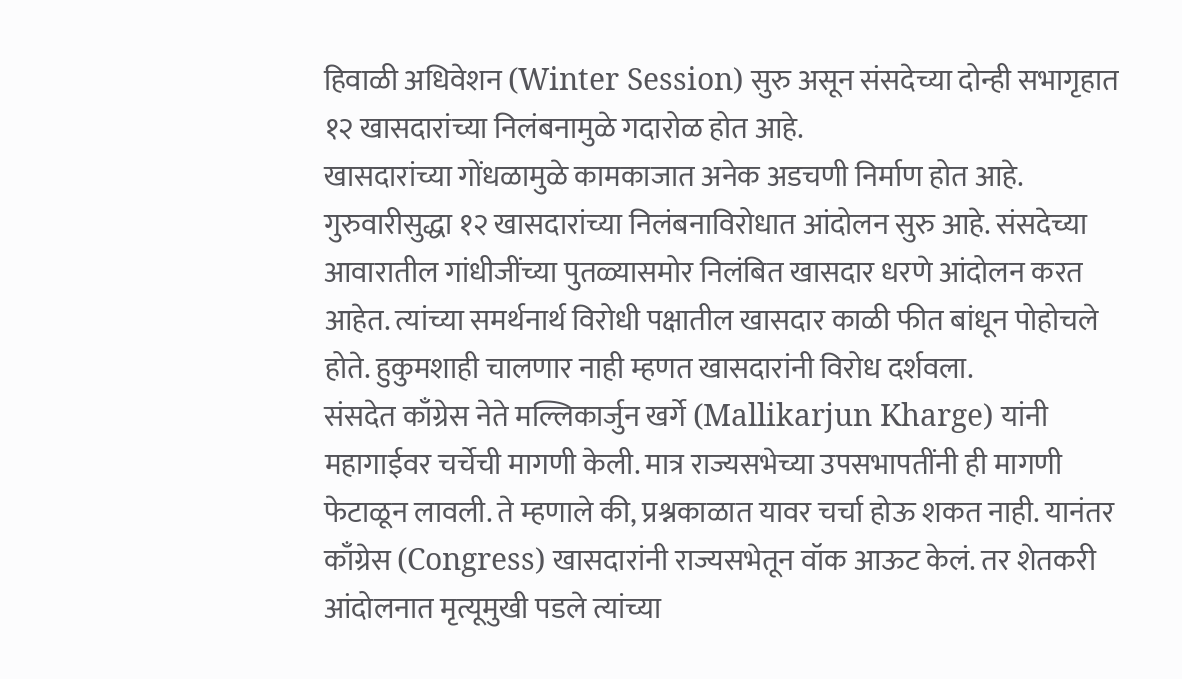हिवाळी अधिवेशन (Winter Session) सुरु असून संसदेच्या दोन्ही सभागृहात १२ खासदारांच्या निलंबनामुळे गदारोळ होत आहे.
खासदारांच्या गोंधळामुळे कामकाजात अनेक अडचणी निर्माण होत आहे. गुरुवारीसुद्धा १२ खासदारांच्या निलंबनाविरोधात आंदोलन सुरु आहे. संसदेच्या आवारातील गांधीजींच्या पुतळ्यासमोर निलंबित खासदार धरणे आंदोलन करत आहेत. त्यांच्या समर्थनार्थ विरोधी पक्षातील खासदार काळी फीत बांधून पोहोचले होते. हुकुमशाही चालणार नाही म्हणत खासदारांनी विरोध दर्शवला.
संसदेत काँग्रेस नेते मल्लिकार्जुन खर्गे (Mallikarjun Kharge) यांनी महागाईवर चर्चेची मागणी केली. मात्र राज्यसभेच्या उपसभापतींनी ही मागणी फेटाळून लावली. ते म्हणाले की, प्रश्नकाळात यावर चर्चा होऊ शकत नाही. यानंतर काँग्रेस (Congress) खासदारांनी राज्यसभेतून वॉक आऊट केलं. तर शेतकरी आंदोलनात मृत्यूमुखी पडले त्यांच्या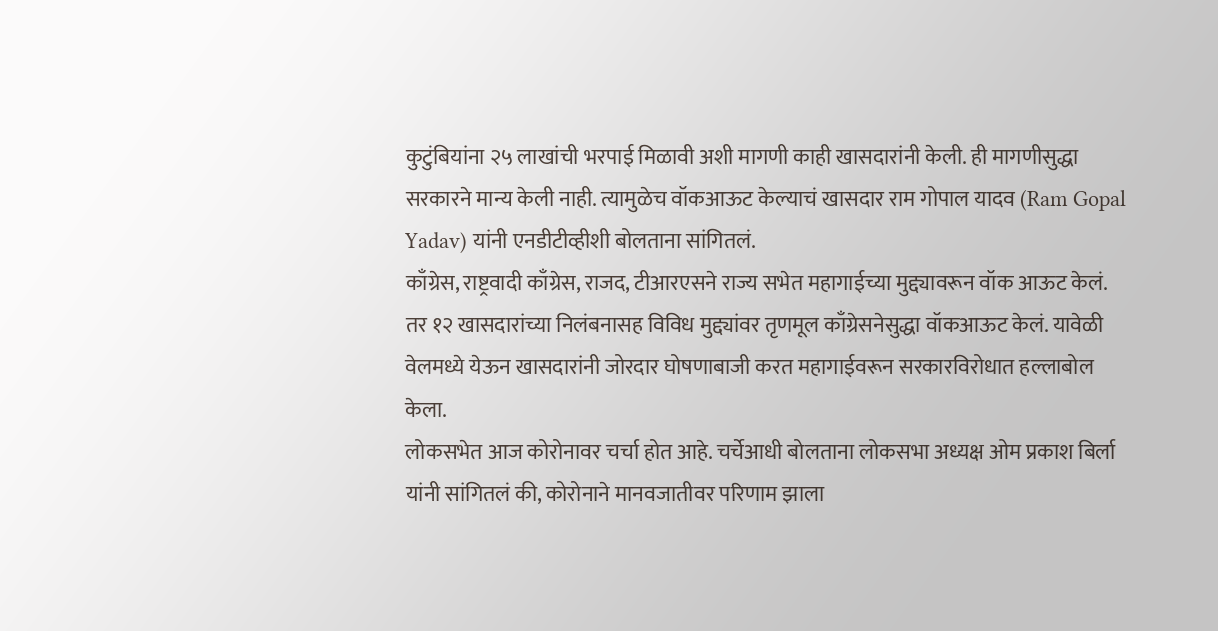कुटुंबियांना २५ लाखांची भरपाई मिळावी अशी मागणी काही खासदारांनी केली. ही मागणीसुद्धा सरकारने मान्य केली नाही. त्यामुळेच वॉकआऊट केल्याचं खासदार राम गोपाल यादव (Ram Gopal Yadav) यांनी एनडीटीव्हीशी बोलताना सांगितलं.
काँग्रेस, राष्ट्रवादी काँग्रेस, राजद, टीआरएसने राज्य सभेत महागाईच्या मुद्द्यावरून वॉक आऊट केलं. तर १२ खासदारांच्या निलंबनासह विविध मुद्द्यांवर तृणमूल काँग्रेसनेसुद्धा वॉकआऊट केलं. यावेळी वेलमध्ये येऊन खासदारांनी जोरदार घोषणाबाजी करत महागाईवरून सरकारविरोधात हल्लाबोल केला.
लोकसभेत आज कोरोनावर चर्चा होत आहे. चर्चेआधी बोलताना लोकसभा अध्यक्ष ओम प्रकाश बिर्ला यांनी सांगितलं की, कोरोनाने मानवजातीवर परिणाम झाला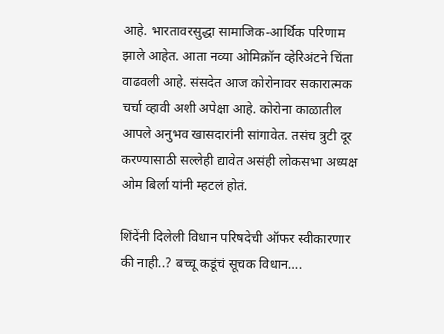आहे. भारतावरसुद्धा सामाजिक-आर्थिक परिणाम झाले आहेत. आता नव्या ओमिक्रॉन व्हेरिअंटने चिंता वाढवली आहे. संसदेत आज कोरोनावर सकारात्मक चर्चा व्हावी अशी अपेक्षा आहे. कोरोना काळातील आपले अनुभव खासदारांनी सांगावेत. तसंच त्रुटी दूर करण्यासाठी सल्लेही द्यावेत असंही लोकसभा अध्यक्ष ओम बिर्ला यांनी म्हटलं होतं.

शिंदेंनी दिलेली विधान परिषदेची ऑफर स्वीकारणार की नाही..? बच्चू कडूंचं सूचक विधान….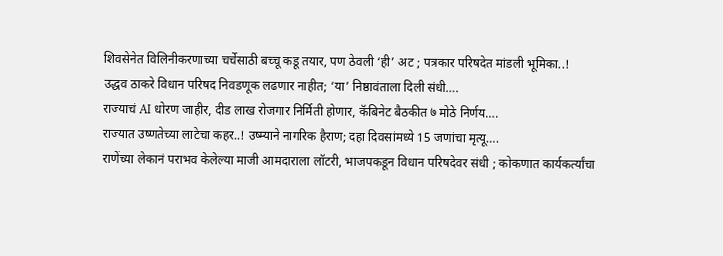शिवसेनेत विलिनीकरणाच्या चर्चेसाठी बच्चू कडू तयार, पण ठेवली ‘ही’ अट ; पत्रकार परिषदेत मांडली भूमिका..!
उद्धव ठाकरे विधान परिषद निवडणूक लढणार नाहीत; ‘या’ निष्ठावंताला दिली संधी….
राज्याचं AI धोरण जाहीर, दीड लाख रोजगार निर्मिती होणार, कॅबिनेट बैठकीत ७ मोठे निर्णय….
राज्यात उष्णतेच्या लाटेचा कहर..! उष्म्याने नागरिक हैराण; दहा दिवसांमध्ये 15 जणांचा मृत्यू….
राणेंच्या लेकानं पराभव केलेल्या माजी आमदाराला लॉटरी, भाजपकडून विधान परिषदेवर संधी ; कोकणात कार्यकर्त्यांचा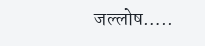जल्लोष…..